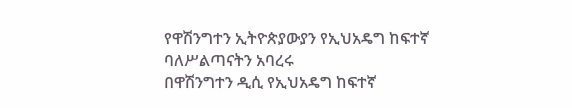የዋሽንግተን ኢትዮጵያውያን የኢህአዴግ ከፍተኛ ባለሥልጣናትን አባረሩ
በዋሽንግተን ዲሲ የኢህአዴግ ከፍተኛ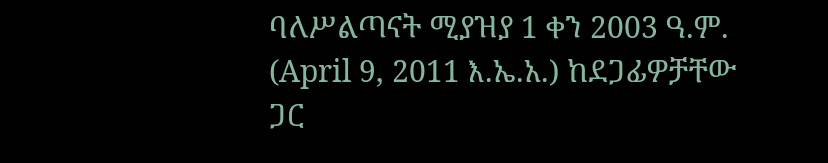ባለሥልጣናት ሚያዝያ 1 ቀን 2003 ዓ.ም. (April 9, 2011 እ.ኤ.አ.) ከደጋፊዎቻቸው ጋር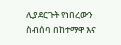ሊያደርጉት የነበረውን ስብሰባ በከተማዋ እና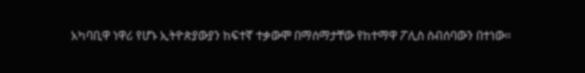አካባቢዋ ነዋሪ የሆኑ ኢትዮጵያውያን ከፍተኛ ተቃውሞ በማሰማታቸው የከተማዋ ፖሊስ ስብሰባውን በተነው።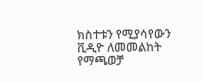ክስተቱን የሚያሳየውን ቪዲዮ ለመመልከት የማጫወቻ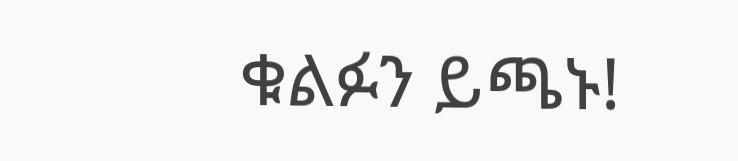ቁልፉን ይጫኑ!